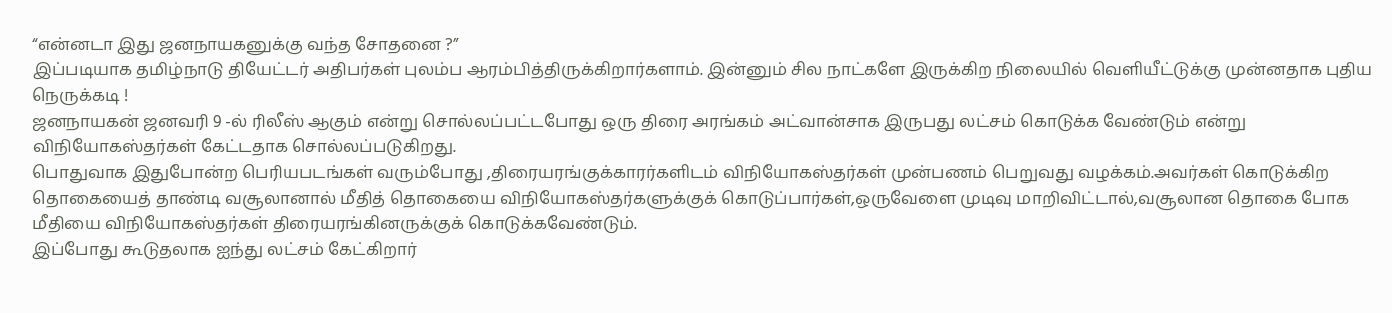“என்னடா இது ஜனநாயகனுக்கு வந்த சோதனை ?”
இப்படியாக தமிழ்நாடு தியேட்டர் அதிபர்கள் புலம்ப ஆரம்பித்திருக்கிறார்களாம். இன்னும் சில நாட்களே இருக்கிற நிலையில் வெளியீட்டுக்கு முன்னதாக புதிய நெருக்கடி !
ஜனநாயகன் ஜனவரி 9 -ல் ரிலீஸ் ஆகும் என்று சொல்லப்பட்டபோது ஒரு திரை அரங்கம் அட்வான்சாக இருபது லட்சம் கொடுக்க வேண்டும் என்று விநியோகஸ்தர்கள் கேட்டதாக சொல்லப்படுகிறது.
பொதுவாக இதுபோன்ற பெரியபடங்கள் வரும்போது ,திரையரங்குக்காரர்களிடம் விநியோகஸ்தர்கள் முன்பணம் பெறுவது வழக்கம்.அவர்கள் கொடுக்கிற தொகையைத் தாண்டி வசூலானால் மீதித் தொகையை விநியோகஸ்தர்களுக்குக் கொடுப்பார்கள்,ஒருவேளை முடிவு மாறிவிட்டால்,வசூலான தொகை போக மீதியை விநியோகஸ்தர்கள் திரையரங்கினருக்குக் கொடுக்கவேண்டும்.
இப்போது கூடுதலாக ஐந்து லட்சம் கேட்கிறார்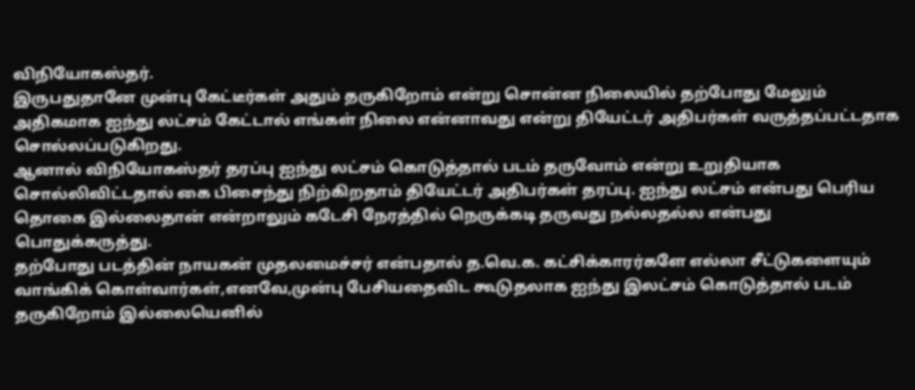விநியோகஸ்தர்.
இருபதுதானே முன்பு கேட்டீர்கள் அதும் தருகிறோம் என்று சொன்ன நிலையில் தற்போது மேலும் அதிகமாக ஐந்து லட்சம் கேட்டால் எங்கள் நிலை என்னாவது என்று தியேட்டர் அதிபர்கள் வருத்தப்பட்டதாக சொல்லப்படுகிறது.
ஆனால் விநியோகஸ்தர் தரப்பு ஐந்து லட்சம் கொடுத்தால் படம் தருவோம் என்று உறுதியாக சொல்லிவிட்டதால் கை பிசைந்து நிற்கிறதாம் தியேட்டர் அதிபர்கள் தரப்பு. ஐந்து லட்சம் என்பது பெரிய தொகை இல்லைதான் என்றாலும் கடேசி நேரத்தில் நெருக்கடி தருவது நல்லதல்ல என்பது பொதுக்கருத்து.
தற்போது படத்தின் நாயகன் முதலமைச்சர் என்பதால் த.வெ.க. கட்சிக்காரர்களே எல்லா சீட்டுகளையும் வாங்கிக் கொள்வார்கள்,எனவே,முன்பு பேசியதைவிட கூடுதலாக ஐந்து இலட்சம் கொடுத்தால் படம் தருகிறோம் இல்லையெனில்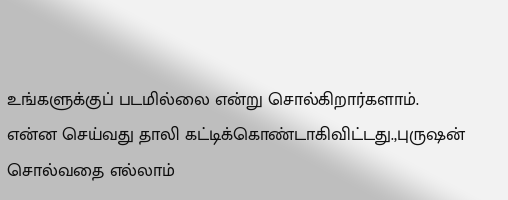உங்களுக்குப் படமில்லை என்று சொல்கிறார்களாம்.
என்ன செய்வது தாலி கட்டிக்கொண்டாகிவிட்டது.,புருஷன் சொல்வதை எல்லாம்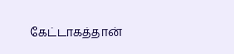கேட்டாகத்தான்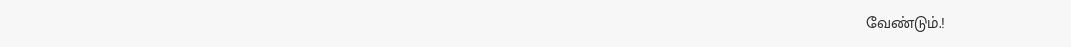வேண்டும்.!